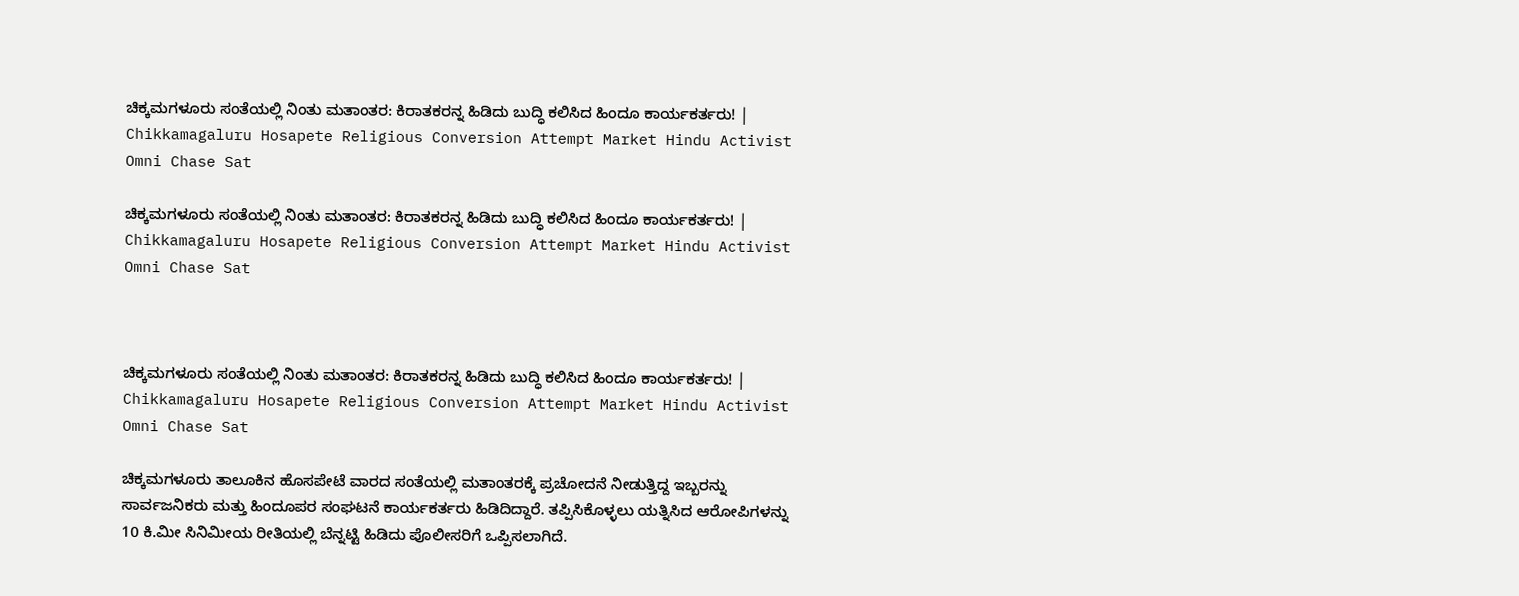ಚಿಕ್ಕಮಗಳೂರು ಸಂತೆಯಲ್ಲಿ ನಿಂತು ಮತಾಂತರ: ಕಿರಾತಕರನ್ನ ಹಿಡಿದು ಬುದ್ಧಿ ಕಲಿಸಿದ ಹಿಂದೂ ಕಾರ್ಯಕರ್ತರು! | Chikkamagaluru Hosapete Religious Conversion Attempt Market Hindu Activist Omni Chase Sat

ಚಿಕ್ಕಮಗಳೂರು ಸಂತೆಯಲ್ಲಿ ನಿಂತು ಮತಾಂತರ: ಕಿರಾತಕರನ್ನ ಹಿಡಿದು ಬುದ್ಧಿ ಕಲಿಸಿದ ಹಿಂದೂ ಕಾರ್ಯಕರ್ತರು! | Chikkamagaluru Hosapete Religious Conversion Attempt Market Hindu Activist Omni Chase Sat



ಚಿಕ್ಕಮಗಳೂರು ಸಂತೆಯಲ್ಲಿ ನಿಂತು ಮತಾಂತರ: ಕಿರಾತಕರನ್ನ ಹಿಡಿದು ಬುದ್ಧಿ ಕಲಿಸಿದ ಹಿಂದೂ ಕಾರ್ಯಕರ್ತರು! | Chikkamagaluru Hosapete Religious Conversion Attempt Market Hindu Activist Omni Chase Sat

ಚಿಕ್ಕಮಗಳೂರು ತಾಲೂಕಿನ ಹೊಸಪೇಟೆ ವಾರದ ಸಂತೆಯಲ್ಲಿ ಮತಾಂತರಕ್ಕೆ ಪ್ರಚೋದನೆ ನೀಡುತ್ತಿದ್ದ ಇಬ್ಬರನ್ನು ಸಾರ್ವಜನಿಕರು ಮತ್ತು ಹಿಂದೂಪರ ಸಂಘಟನೆ ಕಾರ್ಯಕರ್ತರು ಹಿಡಿದಿದ್ದಾರೆ. ತಪ್ಪಿಸಿಕೊಳ್ಳಲು ಯತ್ನಿಸಿದ ಆರೋಪಿಗಳನ್ನು 10 ಕಿ.ಮೀ ಸಿನಿಮೀಯ ರೀತಿಯಲ್ಲಿ ಬೆನ್ನಟ್ಟಿ ಹಿಡಿದು ಪೊಲೀಸರಿಗೆ ಒಪ್ಪಿಸಲಾಗಿದೆ.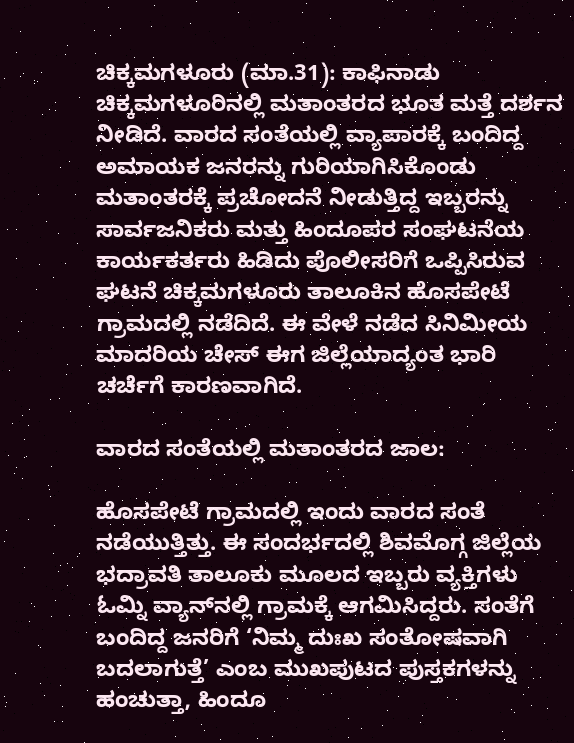ಚಿಕ್ಕಮಗಳೂರು (ಮಾ.31): ಕಾಫಿನಾಡು ಚಿಕ್ಕಮಗಳೂರಿನಲ್ಲಿ ಮತಾಂತರದ ಭೂತ ಮತ್ತೆ ದರ್ಶನ ನೀಡಿದೆ. ವಾರದ ಸಂತೆಯಲ್ಲಿ ವ್ಯಾಪಾರಕ್ಕೆ ಬಂದಿದ್ದ ಅಮಾಯಕ ಜನರನ್ನು ಗುರಿಯಾಗಿಸಿಕೊಂಡು ಮತಾಂತರಕ್ಕೆ ಪ್ರಚೋದನೆ ನೀಡುತ್ತಿದ್ದ ಇಬ್ಬರನ್ನು ಸಾರ್ವಜನಿಕರು ಮತ್ತು ಹಿಂದೂಪರ ಸಂಘಟನೆಯ ಕಾರ್ಯಕರ್ತರು ಹಿಡಿದು ಪೊಲೀಸರಿಗೆ ಒಪ್ಪಿಸಿರುವ ಘಟನೆ ಚಿಕ್ಕಮಗಳೂರು ತಾಲೂಕಿನ ಹೊಸಪೇಟೆ ಗ್ರಾಮದಲ್ಲಿ ನಡೆದಿದೆ. ಈ ವೇಳೆ ನಡೆದ ಸಿನಿಮೀಯ ಮಾದರಿಯ ಚೇಸ್ ಈಗ ಜಿಲ್ಲೆಯಾದ್ಯಂತ ಭಾರಿ ಚರ್ಚೆಗೆ ಕಾರಣವಾಗಿದೆ.

ವಾರದ ಸಂತೆಯಲ್ಲಿ ಮತಾಂತರದ ಜಾಲ:

ಹೊಸಪೇಟೆ ಗ್ರಾಮದಲ್ಲಿ ಇಂದು ವಾರದ ಸಂತೆ ನಡೆಯುತ್ತಿತ್ತು. ಈ ಸಂದರ್ಭದಲ್ಲಿ ಶಿವಮೊಗ್ಗ ಜಿಲ್ಲೆಯ ಭದ್ರಾವತಿ ತಾಲೂಕು ಮೂಲದ ಇಬ್ಬರು ವ್ಯಕ್ತಿಗಳು ಓಮ್ನಿ ವ್ಯಾನ್‌ನಲ್ಲಿ ಗ್ರಾಮಕ್ಕೆ ಆಗಮಿಸಿದ್ದರು. ಸಂತೆಗೆ ಬಂದಿದ್ದ ಜನರಿಗೆ ‘ನಿಮ್ಮ ದುಃಖ ಸಂತೋಷವಾಗಿ ಬದಲಾಗುತ್ತೆ’ ಎಂಬ ಮುಖಪುಟದ ಪುಸ್ತಕಗಳನ್ನು ಹಂಚುತ್ತಾ, ಹಿಂದೂ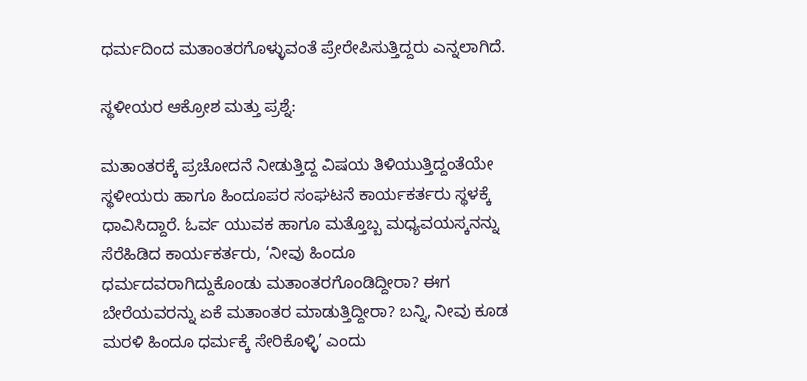ಧರ್ಮದಿಂದ ಮತಾಂತರಗೊಳ್ಳುವಂತೆ ಪ್ರೇರೇಪಿಸುತ್ತಿದ್ದರು ಎನ್ನಲಾಗಿದೆ.

ಸ್ಥಳೀಯರ ಆಕ್ರೋಶ ಮತ್ತು ಪ್ರಶ್ನೆ:

ಮತಾಂತರಕ್ಕೆ ಪ್ರಚೋದನೆ ನೀಡುತ್ತಿದ್ದ ವಿಷಯ ತಿಳಿಯುತ್ತಿದ್ದಂತೆಯೇ ಸ್ಥಳೀಯರು ಹಾಗೂ ಹಿಂದೂಪರ ಸಂಘಟನೆ ಕಾರ್ಯಕರ್ತರು ಸ್ಥಳಕ್ಕೆ ಧಾವಿಸಿದ್ದಾರೆ. ಓರ್ವ ಯುವಕ ಹಾಗೂ ಮತ್ತೊಬ್ಬ ಮಧ್ಯವಯಸ್ಕನನ್ನು ಸೆರೆಹಿಡಿದ ಕಾರ್ಯಕರ್ತರು, ‘ನೀವು ಹಿಂದೂ ಧರ್ಮದವರಾಗಿದ್ದುಕೊಂಡು ಮತಾಂತರಗೊಂಡಿದ್ದೀರಾ? ಈಗ ಬೇರೆಯವರನ್ನು ಏಕೆ ಮತಾಂತರ ಮಾಡುತ್ತಿದ್ದೀರಾ? ಬನ್ನಿ, ನೀವು ಕೂಡ ಮರಳಿ ಹಿಂದೂ ಧರ್ಮಕ್ಕೆ ಸೇರಿಕೊಳ್ಳಿ’ ಎಂದು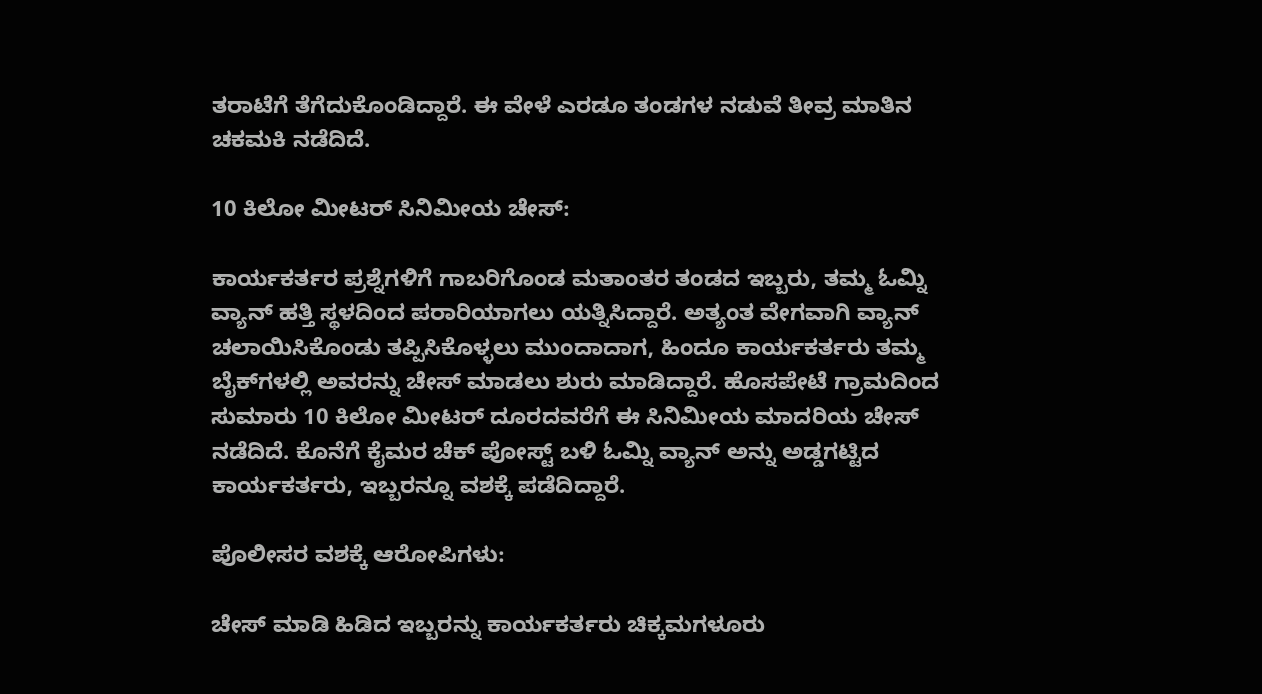ತರಾಟೆಗೆ ತೆಗೆದುಕೊಂಡಿದ್ದಾರೆ. ಈ ವೇಳೆ ಎರಡೂ ತಂಡಗಳ ನಡುವೆ ತೀವ್ರ ಮಾತಿನ ಚಕಮಕಿ ನಡೆದಿದೆ.

10 ಕಿಲೋ ಮೀಟರ್ ಸಿನಿಮೀಯ ಚೇಸ್:

ಕಾರ್ಯಕರ್ತರ ಪ್ರಶ್ನೆಗಳಿಗೆ ಗಾಬರಿಗೊಂಡ ಮತಾಂತರ ತಂಡದ ಇಬ್ಬರು, ತಮ್ಮ ಓಮ್ನಿ ವ್ಯಾನ್ ಹತ್ತಿ ಸ್ಥಳದಿಂದ ಪರಾರಿಯಾಗಲು ಯತ್ನಿಸಿದ್ದಾರೆ. ಅತ್ಯಂತ ವೇಗವಾಗಿ ವ್ಯಾನ್ ಚಲಾಯಿಸಿಕೊಂಡು ತಪ್ಪಿಸಿಕೊಳ್ಳಲು ಮುಂದಾದಾಗ, ಹಿಂದೂ ಕಾರ್ಯಕರ್ತರು ತಮ್ಮ ಬೈಕ್‌ಗಳಲ್ಲಿ ಅವರನ್ನು ಚೇಸ್ ಮಾಡಲು ಶುರು ಮಾಡಿದ್ದಾರೆ. ಹೊಸಪೇಟೆ ಗ್ರಾಮದಿಂದ ಸುಮಾರು 10 ಕಿಲೋ ಮೀಟರ್ ದೂರದವರೆಗೆ ಈ ಸಿನಿಮೀಯ ಮಾದರಿಯ ಚೇಸ್ ನಡೆದಿದೆ. ಕೊನೆಗೆ ಕೈಮರ ಚೆಕ್ ಪೋಸ್ಟ್ ಬಳಿ ಓಮ್ನಿ ವ್ಯಾನ್ ಅನ್ನು ಅಡ್ಡಗಟ್ಟಿದ ಕಾರ್ಯಕರ್ತರು, ಇಬ್ಬರನ್ನೂ ವಶಕ್ಕೆ ಪಡೆದಿದ್ದಾರೆ.

ಪೊಲೀಸರ ವಶಕ್ಕೆ ಆರೋಪಿಗಳು:

ಚೇಸ್ ಮಾಡಿ ಹಿಡಿದ ಇಬ್ಬರನ್ನು ಕಾರ್ಯಕರ್ತರು ಚಿಕ್ಕಮಗಳೂರು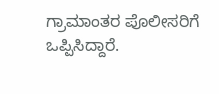ಗ್ರಾಮಾಂತರ ಪೊಲೀಸರಿಗೆ ಒಪ್ಪಿಸಿದ್ದಾರೆ.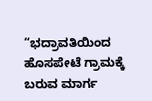“ಭದ್ರಾವತಿಯಿಂದ ಹೊಸಪೇಟೆ ಗ್ರಾಮಕ್ಕೆ ಬರುವ ಮಾರ್ಗ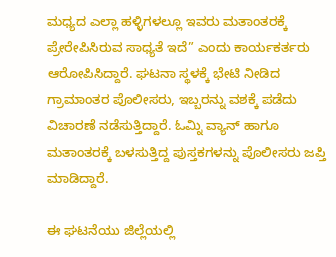ಮಧ್ಯದ ಎಲ್ಲಾ ಹಳ್ಳಿಗಳಲ್ಲೂ ಇವರು ಮತಾಂತರಕ್ಕೆ ಪ್ರೇರೇಪಿಸಿರುವ ಸಾಧ್ಯತೆ ಇದೆ” ಎಂದು ಕಾರ್ಯಕರ್ತರು ಆರೋಪಿಸಿದ್ದಾರೆ. ಘಟನಾ ಸ್ಥಳಕ್ಕೆ ಭೇಟಿ ನೀಡಿದ ಗ್ರಾಮಾಂತರ ಪೊಲೀಸರು, ಇಬ್ಬರನ್ನು ವಶಕ್ಕೆ ಪಡೆದು ವಿಚಾರಣೆ ನಡೆಸುತ್ತಿದ್ದಾರೆ. ಓಮ್ನಿ ವ್ಯಾನ್ ಹಾಗೂ ಮತಾಂತರಕ್ಕೆ ಬಳಸುತ್ತಿದ್ದ ಪುಸ್ತಕಗಳನ್ನು ಪೊಲೀಸರು ಜಪ್ತಿ ಮಾಡಿದ್ದಾರೆ.

ಈ ಘಟನೆಯು ಜಿಲ್ಲೆಯಲ್ಲಿ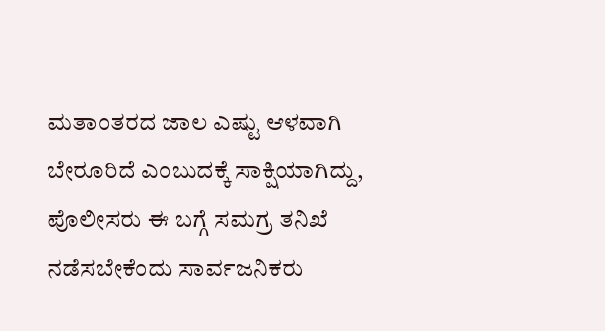ಮತಾಂತರದ ಜಾಲ ಎಷ್ಟು ಆಳವಾಗಿ ಬೇರೂರಿದೆ ಎಂಬುದಕ್ಕೆ ಸಾಕ್ಷಿಯಾಗಿದ್ದು, ಪೊಲೀಸರು ಈ ಬಗ್ಗೆ ಸಮಗ್ರ ತನಿಖೆ ನಡೆಸಬೇಕೆಂದು ಸಾರ್ವಜನಿಕರು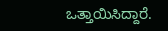ಒತ್ತಾಯಿಸಿದ್ದಾರೆ.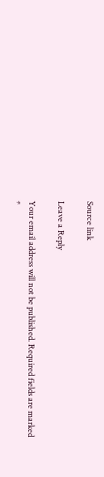Source link

Leave a Reply

Your email address will not be published. Required fields are marked *